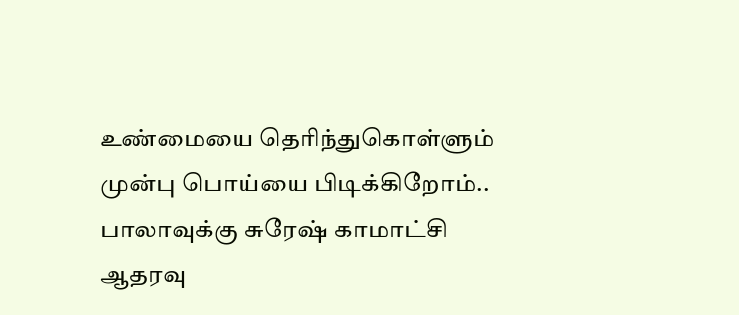உண்மையை தெரிந்துகொள்ளும் முன்பு பொய்யை பிடிக்கிறோம்.. பாலாவுக்கு சுரேஷ் காமாட்சி ஆதரவு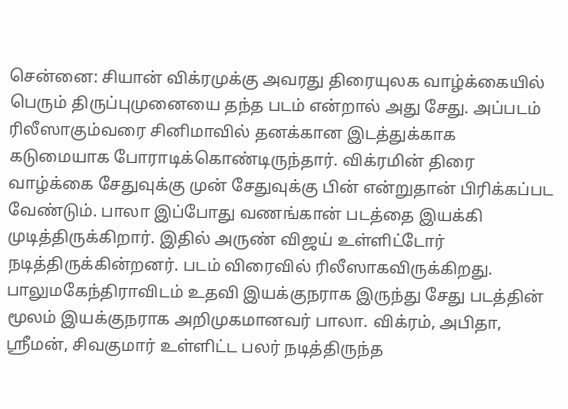சென்னை: சியான் விக்ரமுக்கு அவரது திரையுலக வாழ்க்கையில் பெரும் திருப்புமுனையை தந்த படம் என்றால் அது சேது. அப்படம் ரிலீஸாகும்வரை சினிமாவில் தனக்கான இடத்துக்காக கடுமையாக போராடிக்கொண்டிருந்தார். விக்ரமின் திரை வாழ்க்கை சேதுவுக்கு முன் சேதுவுக்கு பின் என்றுதான் பிரிக்கப்பட வேண்டும். பாலா இப்போது வணங்கான் படத்தை இயக்கி முடித்திருக்கிறார். இதில் அருண் விஜய் உள்ளிட்டோர் நடித்திருக்கின்றனர். படம் விரைவில் ரிலீஸாகவிருக்கிறது.
பாலுமகேந்திராவிடம் உதவி இயக்குநராக இருந்து சேது படத்தின் மூலம் இயக்குநராக அறிமுகமானவர் பாலா. விக்ரம், அபிதா, ஸ்ரீமன், சிவகுமார் உள்ளிட்ட பலர் நடித்திருந்த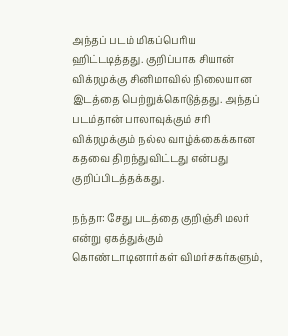அந்தப் படம் மிகப்பெரிய ஹிட்டடித்தது. குறிப்பாக சியான் விக்ரமுக்கு சினிமாவில் நிலையான இடத்தை பெற்றுக்கொடுத்தது. அந்தப் படம்தான் பாலாவுக்கும் சரி விக்ரமுக்கும் நல்ல வாழ்க்கைக்கான கதவை திறந்துவிட்டது என்பது குறிப்பிடத்தக்கது.

நந்தா: சேது படத்தை குறிஞ்சி மலர் என்று ஏகத்துக்கும் கொண்டாடினார்கள் விமர்சகர்களும்,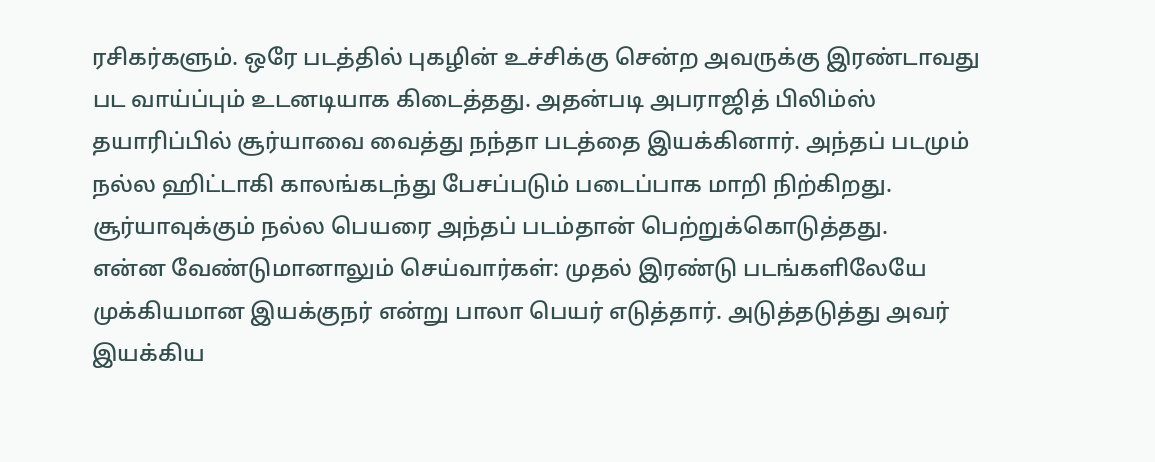ரசிகர்களும். ஒரே படத்தில் புகழின் உச்சிக்கு சென்ற அவருக்கு இரண்டாவது பட வாய்ப்பும் உடனடியாக கிடைத்தது. அதன்படி அபராஜித் பிலிம்ஸ் தயாரிப்பில் சூர்யாவை வைத்து நந்தா படத்தை இயக்கினார். அந்தப் படமும் நல்ல ஹிட்டாகி காலங்கடந்து பேசப்படும் படைப்பாக மாறி நிற்கிறது. சூர்யாவுக்கும் நல்ல பெயரை அந்தப் படம்தான் பெற்றுக்கொடுத்தது.
என்ன வேண்டுமானாலும் செய்வார்கள்: முதல் இரண்டு படங்களிலேயே முக்கியமான இயக்குநர் என்று பாலா பெயர் எடுத்தார். அடுத்தடுத்து அவர் இயக்கிய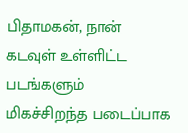பிதாமகன், நான் கடவுள் உள்ளிட்ட படங்களும் மிகச்சிறந்த படைப்பாக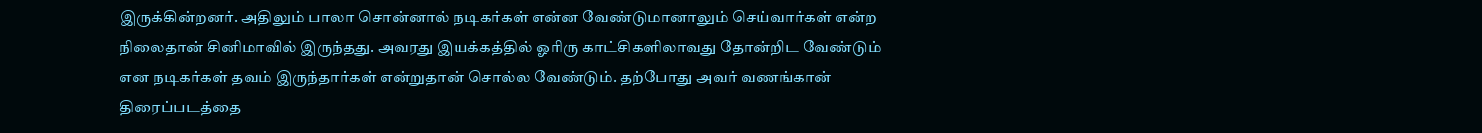இருக்கின்றனர். அதிலும் பாலா சொன்னால் நடிகர்கள் என்ன வேண்டுமானாலும் செய்வார்கள் என்ற நிலைதான் சினிமாவில் இருந்தது. அவரது இயக்கத்தில் ஓரிரு காட்சிகளிலாவது தோன்றிட வேண்டும் என நடிகர்கள் தவம் இருந்தார்கள் என்றுதான் சொல்ல வேண்டும். தற்போது அவர் வணங்கான் திரைப்படத்தை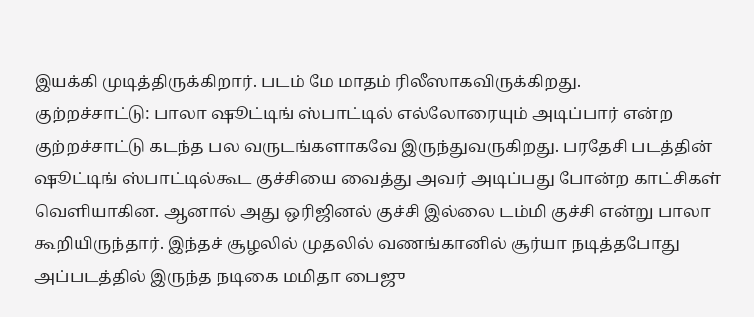இயக்கி முடித்திருக்கிறார். படம் மே மாதம் ரிலீஸாகவிருக்கிறது.
குற்றச்சாட்டு: பாலா ஷூட்டிங் ஸ்பாட்டில் எல்லோரையும் அடிப்பார் என்ற குற்றச்சாட்டு கடந்த பல வருடங்களாகவே இருந்துவருகிறது. பரதேசி படத்தின் ஷூட்டிங் ஸ்பாட்டில்கூட குச்சியை வைத்து அவர் அடிப்பது போன்ற காட்சிகள் வெளியாகின. ஆனால் அது ஒரிஜினல் குச்சி இல்லை டம்மி குச்சி என்று பாலா கூறியிருந்தார். இந்தச் சூழலில் முதலில் வணங்கானில் சூர்யா நடித்தபோது அப்படத்தில் இருந்த நடிகை மமிதா பைஜு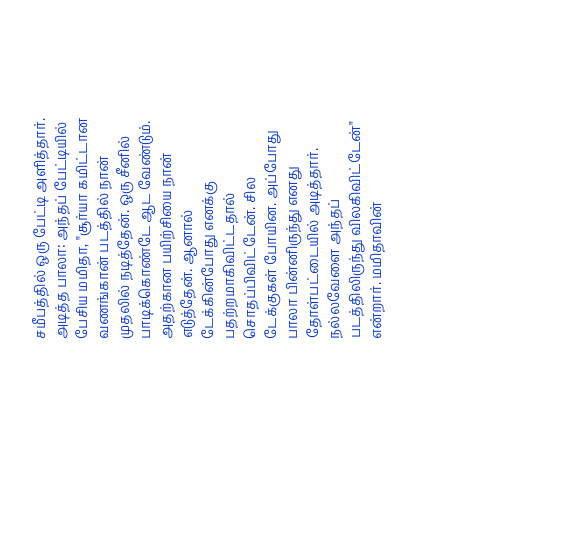சமீபத்தில் ஒரு பேட்டி அளித்தார்.
அடித்த பாலா: அந்தப் பேட்டியில் பேசிய மமிதா, "சூர்யா கமிட்டான வணங்கான் படத்தில் நான் முதலில் நடித்தேன். ஒரு சீனில் பாடிக்கொண்டே ஆட வேண்டும். அதற்கான பயிற்சியை நான் எடுத்தேன். ஆனால் டேக்கின்போது எனக்கு பதற்றமாகிவிட்டதால் சொதப்பிவிட்டேன். சில டேக்குகள் போயின. அப்போது பாலா பின்னிருந்து எனது தோள்பட்டையில் அடித்தார். நல்லவேளை அந்தப் படத்திலிருந்து விலகிவிட்டேன்" என்றார். மமிதாவின்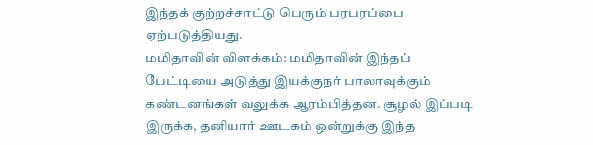இந்தக் குற்றச்சாட்டு பெரும் பரபரப்பை ஏற்படுத்தியது.
மமிதாவின் விளக்கம்: மமிதாவின் இந்தப் பேட்டியை அடுத்து இயக்குநர் பாலாவுக்கும் கண்டனங்கள் வலுக்க ஆரம்பித்தன. சூழல் இப்படி இருக்க, தனியார் ஊடகம் ஒன்றுக்கு இந்த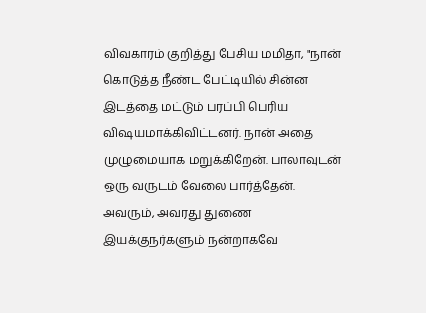விவகாரம் குறித்து பேசிய மமிதா, "நான் கொடுத்த நீண்ட பேட்டியில் சின்ன இடத்தை மட்டும் பரப்பி பெரிய விஷயமாக்கிவிட்டனர். நான் அதை முழுமையாக மறுக்கிறேன். பாலாவுடன் ஒரு வருடம் வேலை பார்த்தேன். அவரும், அவரது துணை இயக்குநர்களும் நன்றாகவே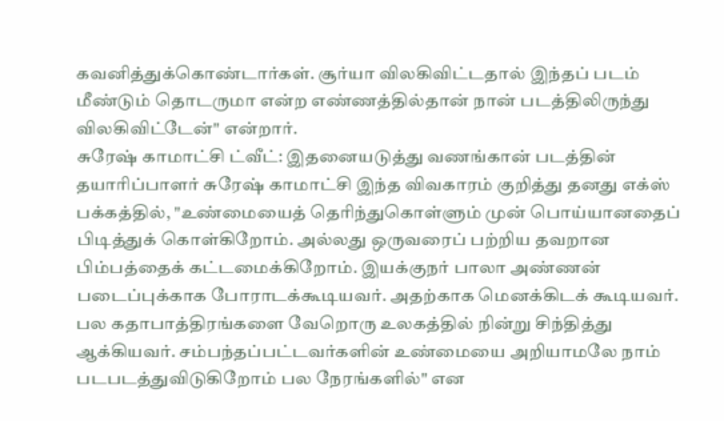கவனித்துக்கொண்டார்கள். சூர்யா விலகிவிட்டதால் இந்தப் படம் மீண்டும் தொடருமா என்ற எண்ணத்தில்தான் நான் படத்திலிருந்து விலகிவிட்டேன்" என்றார்.
சுரேஷ் காமாட்சி ட்வீட்: இதனையடுத்து வணங்கான் படத்தின் தயாரிப்பாளர் சுரேஷ் காமாட்சி இந்த விவகாரம் குறித்து தனது எக்ஸ் பக்கத்தில், "உண்மையைத் தெரிந்துகொள்ளும் முன் பொய்யானதைப் பிடித்துக் கொள்கிறோம். அல்லது ஒருவரைப் பற்றிய தவறான பிம்பத்தைக் கட்டமைக்கிறோம். இயக்குநர் பாலா அண்ணன் படைப்புக்காக போராடக்கூடியவர். அதற்காக மெனக்கிடக் கூடியவர். பல கதாபாத்திரங்களை வேறொரு உலகத்தில் நின்று சிந்தித்து ஆக்கியவர். சம்பந்தப்பட்டவர்களின் உண்மையை அறியாமலே நாம் படபடத்துவிடுகிறோம் பல நேரங்களில்" என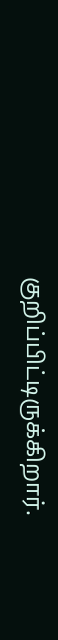குறிப்பிட்டிருக்கிறார்.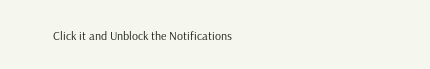Click it and Unblock the Notifications